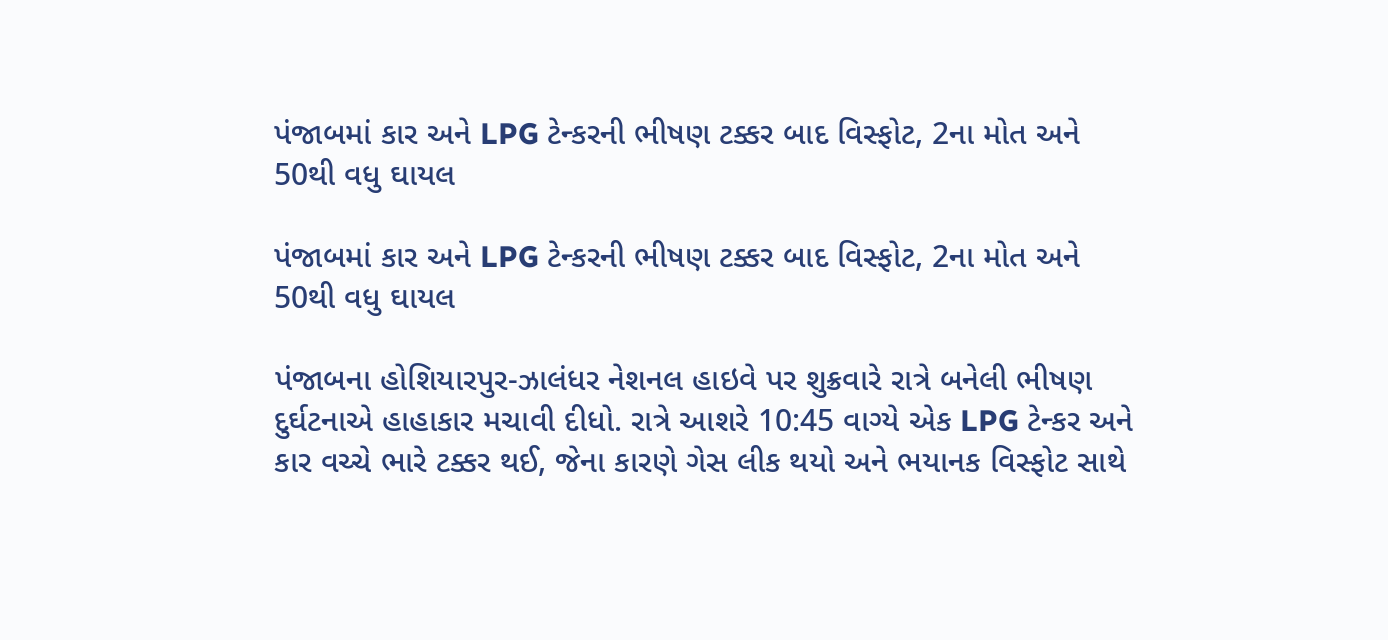પંજાબમાં કાર અને LPG ટેન્કરની ભીષણ ટક્કર બાદ વિસ્ફોટ, 2ના મોત અને 50થી વધુ ઘાયલ

પંજાબમાં કાર અને LPG ટેન્કરની ભીષણ ટક્કર બાદ વિસ્ફોટ, 2ના મોત અને 50થી વધુ ઘાયલ

પંજાબના હોશિયારપુર-ઝાલંધર નેશનલ હાઇવે પર શુક્રવારે રાત્રે બનેલી ભીષણ દુર્ઘટનાએ હાહાકાર મચાવી દીધો. રાત્રે આશરે 10:45 વાગ્યે એક LPG ટેન્કર અને કાર વચ્ચે ભારે ટક્કર થઈ, જેના કારણે ગેસ લીક થયો અને ભયાનક વિસ્ફોટ સાથે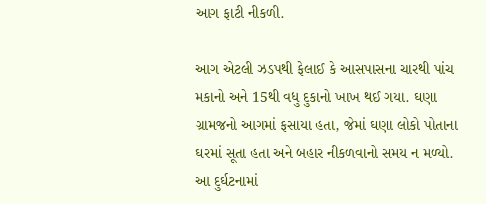આગ ફાટી નીકળી.

આગ એટલી ઝડપથી ફેલાઈ કે આસપાસના ચારથી પાંચ મકાનો અને 15થી વધુ દુકાનો ખાખ થઈ ગયા. ઘણા ગ્રામજનો આગમાં ફસાયા હતા, જેમાં ઘણા લોકો પોતાના ઘરમાં સૂતા હતા અને બહાર નીકળવાનો સમય ન મળ્યો. આ દુર્ઘટનામાં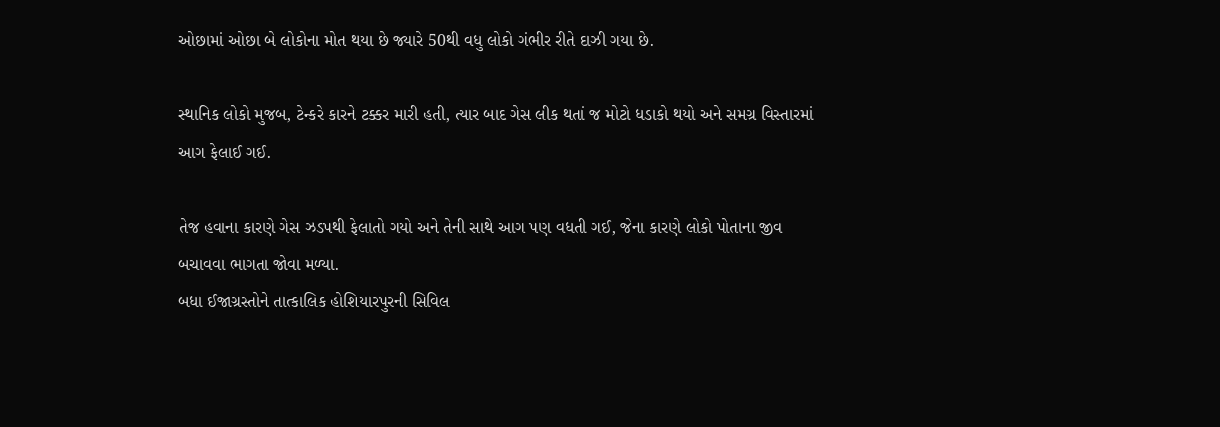ઓછામાં ઓછા બે લોકોના મોત થયા છે જ્યારે 50થી વધુ લોકો ગંભીર રીતે દાઝી ગયા છે.

સ્થાનિક લોકો મુજબ, ટેન્કરે કારને ટક્કર મારી હતી, ત્યાર બાદ ગેસ લીક થતાં જ મોટો ધડાકો થયો અને સમગ્ર વિસ્તારમાં આગ ફેલાઈ ગઈ.

તેજ હવાના કારણે ગેસ ઝડપથી ફેલાતો ગયો અને તેની સાથે આગ પણ વધતી ગઈ, જેના કારણે લોકો પોતાના જીવ બચાવવા ભાગતા જોવા મળ્યા.
બધા ઈજાગ્રસ્તોને તાત્કાલિક હોશિયારપુરની સિવિલ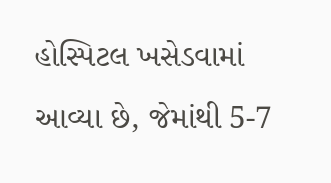હોસ્પિટલ ખસેડવામાં આવ્યા છે, જેમાંથી 5-7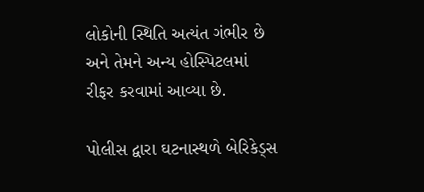લોકોની સ્થિતિ અત્યંત ગંભીર છે અને તેમને અન્ય હોસ્પિટલમાં રીફર કરવામાં આવ્યા છે.

પોલીસ દ્વારા ઘટનાસ્થળે બેરિકેડ્સ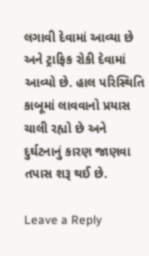લગાવી દેવામાં આવ્યા છે અને ટ્રાફિક રોકી દેવામાં આવ્યો છે. હાલ પરિસ્થિતિ કાબૂમાં લાવવાનો પ્રયાસ ચાલી રહ્યો છે અને દુર્ઘટનાનું કારણ જાણવા તપાસ શરૂ થઈ છે.

Leave a Reply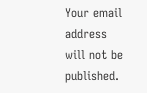Your email address will not be published.